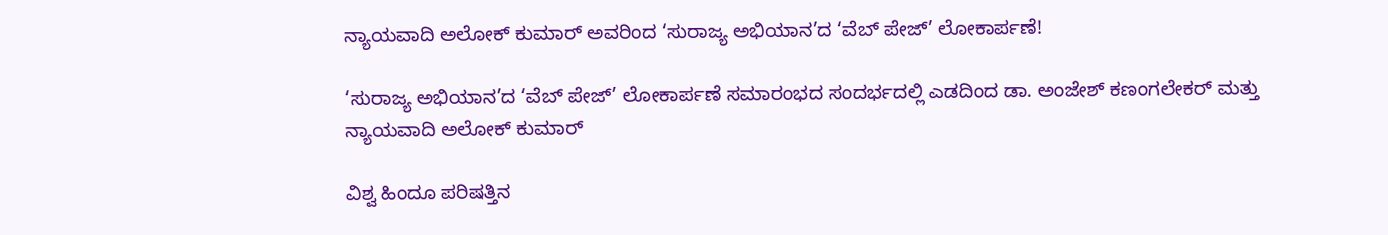ನ್ಯಾಯವಾದಿ ಅಲೋಕ್ ಕುಮಾರ್ ಅವರಿಂದ ‘ಸುರಾಜ್ಯ ಅಭಿಯಾನ’ದ ‘ವೆಬ್ ಪೇಜ್’ ಲೋಕಾರ್ಪಣೆ!

‘ಸುರಾಜ್ಯ ಅಭಿಯಾನ’ದ ‘ವೆಬ್ ಪೇಜ್’ ಲೋಕಾರ್ಪಣೆ ಸಮಾರಂಭದ ಸಂದರ್ಭದಲ್ಲಿ ಎಡದಿಂದ ಡಾ. ಅಂಜೇಶ್ ಕಣಂಗಲೇಕರ್ ಮತ್ತು ನ್ಯಾಯವಾದಿ ಅಲೋಕ್ ಕುಮಾರ್

ವಿಶ್ವ ಹಿಂದೂ ಪರಿಷತ್ತಿನ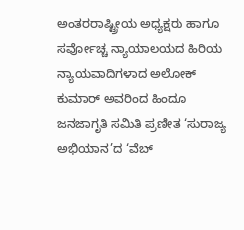ಅಂತರರಾಷ್ಟ್ರೀಯ ಅಧ್ಯಕ್ಷರು ಹಾಗೂ ಸರ್ವೋಚ್ಚ ನ್ಯಾಯಾಲಯದ ಹಿರಿಯ ನ್ಯಾಯವಾದಿಗಳಾದ ಅಲೋಕ್ ಕುಮಾರ್ ಅವರಿಂದ ಹಿಂದೂ ಜನಜಾಗೃತಿ ಸಮಿತಿ ಪ್ರಣೀತ ‘ಸುರಾಜ್ಯ ಅಭಿಯಾನ’ದ ‘ವೆಬ್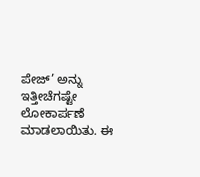ಪೇಜ್’ ಅನ್ನು ಇತ್ತೀಚೆಗಷ್ಟೇ ಲೋಕಾರ್ಪಣೆ ಮಾಡಲಾಯಿತು. ಈ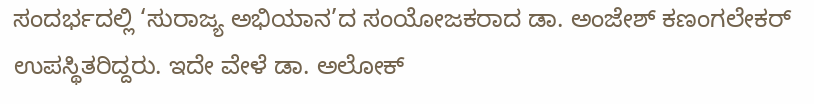ಸಂದರ್ಭದಲ್ಲಿ ‘ಸುರಾಜ್ಯ ಅಭಿಯಾನ’ದ ಸಂಯೋಜಕರಾದ ಡಾ. ಅಂಜೇಶ್ ಕಣಂಗಲೇಕರ್ ಉಪಸ್ಥಿತರಿದ್ದರು. ಇದೇ ವೇಳೆ ಡಾ. ಅಲೋಕ್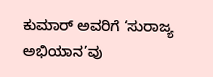ಕುಮಾರ್ ಅವರಿಗೆ ‘ಸುರಾಜ್ಯ ಅಭಿಯಾನ’ವು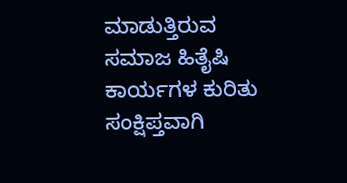ಮಾಡುತ್ತಿರುವ ಸಮಾಜ ಹಿತೈಷಿ ಕಾರ್ಯಗಳ ಕುರಿತು ಸಂಕ್ಷಿಪ್ತವಾಗಿ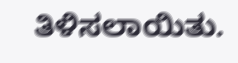ತಿಳಿಸಲಾಯಿತು.